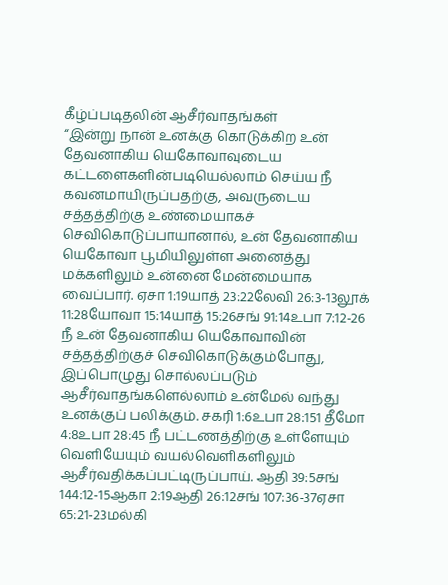கீழ்ப்படிதலின் ஆசீர்வாதங்கள்
“இன்று நான் உனக்கு கொடுக்கிற உன் தேவனாகிய யெகோவாவுடைய கட்டளைகளின்படியெல்லாம் செய்ய நீ கவனமாயிருப்பதற்கு, அவருடைய சத்தத்திற்கு உண்மையாகச் செவிகொடுப்பாயானால், உன் தேவனாகிய யெகோவா பூமியிலுள்ள அனைத்து மக்களிலும் உன்னை மேன்மையாக வைப்பார். ஏசா 1:19யாத் 23:22லேவி 26:3-13லூக் 11:28யோவா 15:14யாத் 15:26சங் 91:14உபா 7:12-26 நீ உன் தேவனாகிய யெகோவாவின் சத்தத்திற்குச் செவிகொடுக்கும்போது, இப்பொழுது சொல்லப்படும் ஆசீர்வாதங்களெல்லாம் உன்மேல் வந்து உனக்குப் பலிக்கும். சகரி 1:6உபா 28:151 தீமோ 4:8உபா 28:45 நீ பட்டணத்திற்கு உள்ளேயும் வெளியேயும் வயல்வெளிகளிலும் ஆசீர்வதிக்கப்பட்டிருப்பாய். ஆதி 39:5சங் 144:12-15ஆகா 2:19ஆதி 26:12சங் 107:36-37ஏசா 65:21-23மல்கி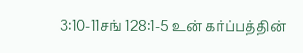3:10-11சங் 128:1-5 உன் கர்ப்பத்தின்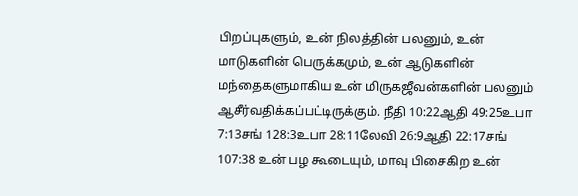பிறப்புகளும், உன் நிலத்தின் பலனும், உன் மாடுகளின் பெருக்கமும், உன் ஆடுகளின் மந்தைகளுமாகிய உன் மிருகஜீவன்களின் பலனும் ஆசீர்வதிக்கப்பட்டிருக்கும். நீதி 10:22ஆதி 49:25உபா 7:13சங் 128:3உபா 28:11லேவி 26:9ஆதி 22:17சங் 107:38 உன் பழ கூடையும், மாவு பிசைகிற உன்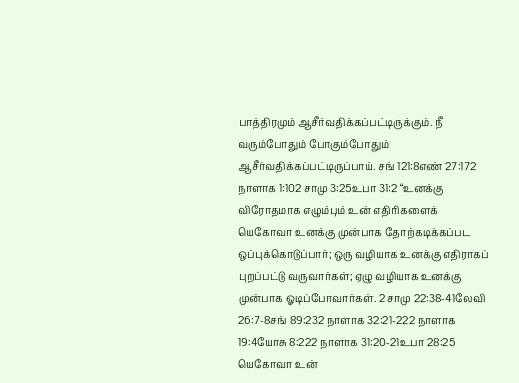பாத்திரமும் ஆசீர்வதிக்கப்பட்டிருக்கும். நீ வரும்போதும் போகும்போதும் ஆசீர்வதிக்கப்பட்டிருப்பாய். சங் 121:8எண் 27:172 நாளாக 1:102 சாமு 3:25உபா 31:2 “உனக்கு விரோதமாக எழும்பும் உன் எதிரிகளைக் யெகோவா உனக்கு முன்பாக தோற்கடிக்கப்பட ஒப்புக்கொடுப்பார்; ஒரு வழியாக உனக்கு எதிராகப் புறப்பட்டு வருவார்கள்; ஏழு வழியாக உனக்கு முன்பாக ஓடிப்போவார்கள். 2 சாமு 22:38-41லேவி 26:7-8சங் 89:232 நாளாக 32:21-222 நாளாக 19:4யோசு 8:222 நாளாக 31:20-21உபா 28:25 யெகோவா உன்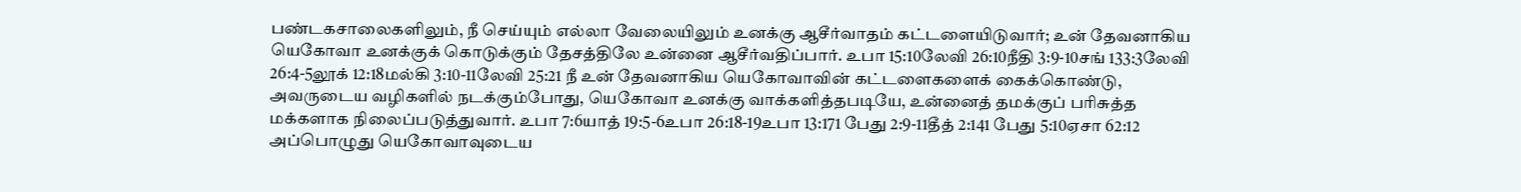பண்டகசாலைகளிலும், நீ செய்யும் எல்லா வேலையிலும் உனக்கு ஆசீர்வாதம் கட்டளையிடுவார்; உன் தேவனாகிய யெகோவா உனக்குக் கொடுக்கும் தேசத்திலே உன்னை ஆசீர்வதிப்பார். உபா 15:10லேவி 26:10நீதி 3:9-10சங் 133:3லேவி 26:4-5லூக் 12:18மல்கி 3:10-11லேவி 25:21 நீ உன் தேவனாகிய யெகோவாவின் கட்டளைகளைக் கைக்கொண்டு, அவருடைய வழிகளில் நடக்கும்போது, யெகோவா உனக்கு வாக்களித்தபடியே, உன்னைத் தமக்குப் பரிசுத்த மக்களாக நிலைப்படுத்துவார். உபா 7:6யாத் 19:5-6உபா 26:18-19உபா 13:171 பேது 2:9-11தீத் 2:141 பேது 5:10ஏசா 62:12 அப்பொழுது யெகோவாவுடைய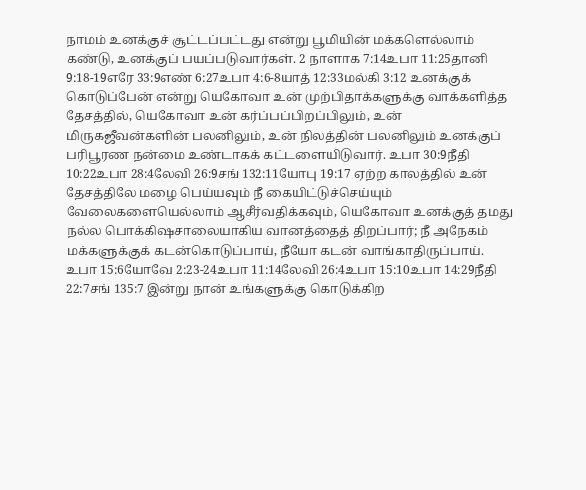நாமம் உனக்குச் சூட்டப்பட்டது என்று பூமியின் மக்களெல்லாம் கண்டு, உனக்குப் பயப்படுவார்கள். 2 நாளாக 7:14உபா 11:25தானி 9:18-19எரே 33:9எண் 6:27உபா 4:6-8யாத் 12:33மல்கி 3:12 உனக்குக் கொடுப்பேன் என்று யெகோவா உன் முற்பிதாக்களுக்கு வாக்களித்த தேசத்தில், யெகோவா உன் கர்ப்பப்பிறப்பிலும், உன் மிருகஜீவன்களின் பலனிலும், உன் நிலத்தின் பலனிலும் உனக்குப் பரிபூரண நன்மை உண்டாகக் கட்டளையிடுவார். உபா 30:9நீதி 10:22உபா 28:4லேவி 26:9சங் 132:11யோபு 19:17 ஏற்ற காலத்தில் உன் தேசத்திலே மழை பெய்யவும் நீ கையிட்டுச்செய்யும் வேலைகளையெல்லாம் ஆசீர்வதிக்கவும், யெகோவா உனக்குத் தமது நல்ல பொக்கிஷசாலையாகிய வானத்தைத் திறப்பார்; நீ அநேகம் மக்களுக்குக் கடன்கொடுப்பாய், நீயோ கடன் வாங்காதிருப்பாய். உபா 15:6யோவே 2:23-24உபா 11:14லேவி 26:4உபா 15:10உபா 14:29நீதி 22:7சங் 135:7 இன்று நான் உங்களுக்கு கொடுக்கிற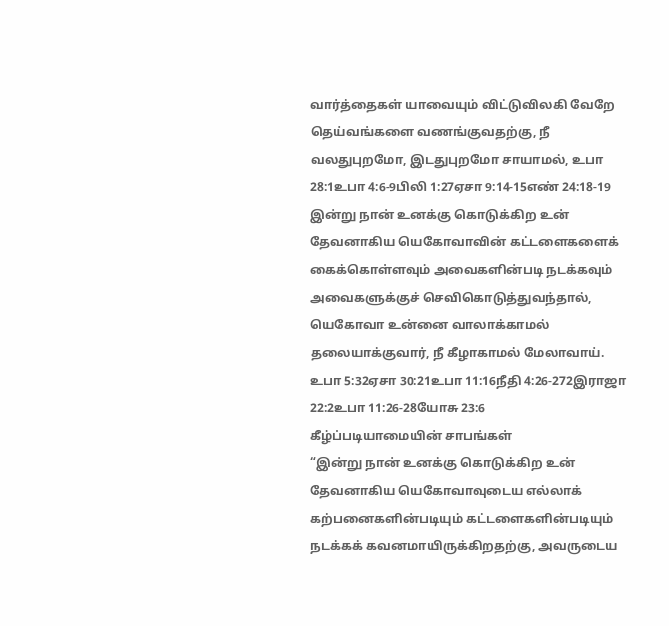வார்த்தைகள் யாவையும் விட்டுவிலகி வேறே தெய்வங்களை வணங்குவதற்கு, நீ வலதுபுறமோ, இடதுபுறமோ சாயாமல், உபா 28:1உபா 4:6-9பிலி 1:27ஏசா 9:14-15எண் 24:18-19 இன்று நான் உனக்கு கொடுக்கிற உன் தேவனாகிய யெகோவாவின் கட்டளைகளைக் கைக்கொள்ளவும் அவைகளின்படி நடக்கவும் அவைகளுக்குச் செவிகொடுத்துவந்தால், யெகோவா உன்னை வாலாக்காமல் தலையாக்குவார், நீ கீழாகாமல் மேலாவாய். உபா 5:32ஏசா 30:21உபா 11:16நீதி 4:26-272இராஜா 22:2உபா 11:26-28யோசு 23:6
கீழ்ப்படியாமையின் சாபங்கள்
“இன்று நான் உனக்கு கொடுக்கிற உன் தேவனாகிய யெகோவாவுடைய எல்லாக் கற்பனைகளின்படியும் கட்டளைகளின்படியும் நடக்கக் கவனமாயிருக்கிறதற்கு, அவருடைய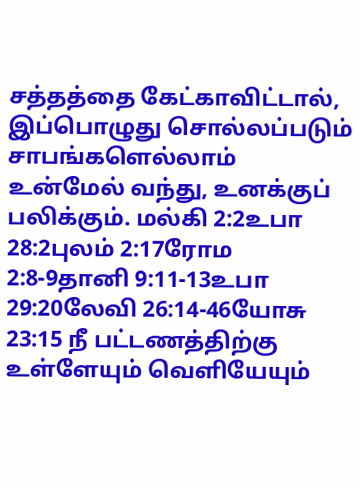சத்தத்தை கேட்காவிட்டால், இப்பொழுது சொல்லப்படும் சாபங்களெல்லாம் உன்மேல் வந்து, உனக்குப் பலிக்கும். மல்கி 2:2உபா 28:2புலம் 2:17ரோம 2:8-9தானி 9:11-13உபா 29:20லேவி 26:14-46யோசு 23:15 நீ பட்டணத்திற்கு உள்ளேயும் வெளியேயும்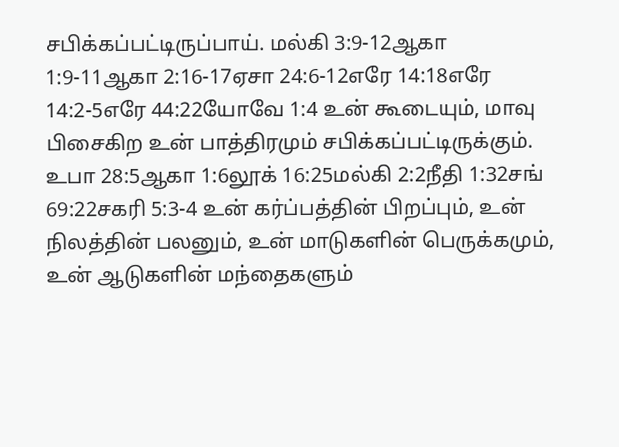சபிக்கப்பட்டிருப்பாய். மல்கி 3:9-12ஆகா 1:9-11ஆகா 2:16-17ஏசா 24:6-12எரே 14:18எரே 14:2-5எரே 44:22யோவே 1:4 உன் கூடையும், மாவு பிசைகிற உன் பாத்திரமும் சபிக்கப்பட்டிருக்கும். உபா 28:5ஆகா 1:6லூக் 16:25மல்கி 2:2நீதி 1:32சங் 69:22சகரி 5:3-4 உன் கர்ப்பத்தின் பிறப்பும், உன் நிலத்தின் பலனும், உன் மாடுகளின் பெருக்கமும், உன் ஆடுகளின் மந்தைகளும்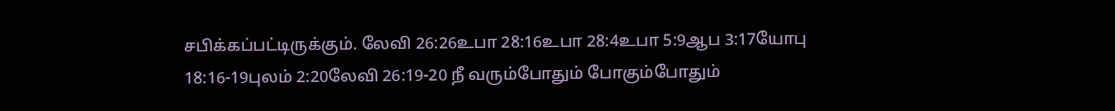சபிக்கப்பட்டிருக்கும். லேவி 26:26உபா 28:16உபா 28:4உபா 5:9ஆப 3:17யோபு 18:16-19புலம் 2:20லேவி 26:19-20 நீ வரும்போதும் போகும்போதும்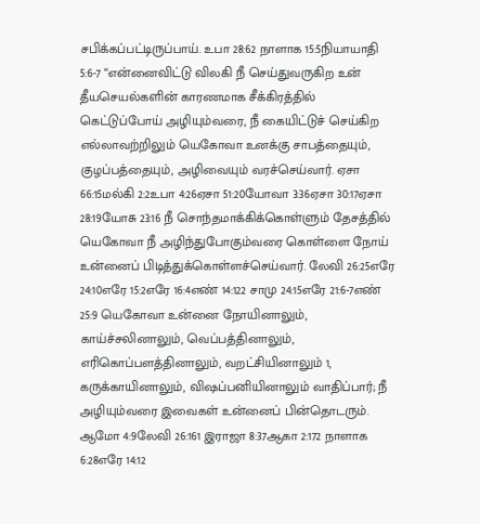சபிக்கப்பட்டிருப்பாய். உபா 28:62 நாளாக 15:5நியாயாதி 5:6-7 “என்னைவிட்டு விலகி நீ செய்துவருகிற உன் தீயசெயல்களின் காரணமாக சீக்கிரத்தில் கெட்டுப்போய் அழியும்வரை, நீ கையிட்டுச் செய்கிற எல்லாவற்றிலும் யெகோவா உனக்கு சாபத்தையும், குழப்பத்தையும், அழிவையும் வரச்செய்வார். ஏசா 66:15மல்கி 2:2உபா 4:26ஏசா 51:20யோவா 3:36ஏசா 30:17ஏசா 28:19யோசு 23:16 நீ சொந்தமாக்கிக்கொள்ளும் தேசத்தில் யெகோவா நீ அழிந்துபோகும்வரை கொள்ளை நோய் உன்னைப் பிடித்துக்கொள்ளச்செய்வார். லேவி 26:25எரே 24:10எரே 15:2எரே 16:4எண் 14:122 சாமு 24:15எரே 21:6-7எண் 25:9 யெகோவா உன்னை நோயினாலும், காய்ச்சலினாலும், வெப்பத்தினாலும், எரிகொப்பளத்தினாலும், வறட்சியினாலும் 1, கருக்காயினாலும், விஷப்பனியினாலும் வாதிப்பார்; நீ அழியும்வரை இவைகள் உன்னைப் பின்தொடரும். ஆமோ 4:9லேவி 26:161 இராஜா 8:37ஆகா 2:172 நாளாக 6:28எரே 14:12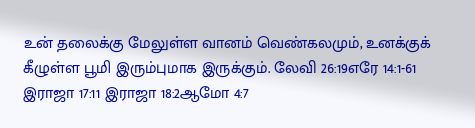உன் தலைக்கு மேலுள்ள வானம் வெண்கலமும், உனக்குக் கீழுள்ள பூமி இரும்புமாக இருக்கும். லேவி 26:19எரே 14:1-61 இராஜா 17:11 இராஜா 18:2ஆமோ 4:7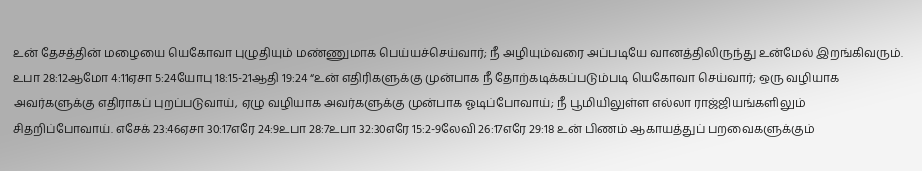உன் தேசத்தின் மழையை யெகோவா புழுதியும் மண்ணுமாக பெய்யச்செய்வார்; நீ அழியும்வரை அப்படியே வானத்திலிருந்து உன்மேல் இறங்கிவரும். உபா 28:12ஆமோ 4:11ஏசா 5:24யோபு 18:15-21ஆதி 19:24 “உன் எதிரிகளுக்கு முன்பாக நீ தோற்கடிக்கப்படும்படி யெகோவா செய்வார்; ஒரு வழியாக அவர்களுக்கு எதிராகப் புறப்படுவாய், ஏழு வழியாக அவர்களுக்கு முன்பாக ஓடிப்போவாய்; நீ பூமியிலுள்ள எல்லா ராஜ்ஜியங்களிலும் சிதறிப்போவாய். எசேக் 23:46ஏசா 30:17எரே 24:9உபா 28:7உபா 32:30எரே 15:2-9லேவி 26:17எரே 29:18 உன் பிணம் ஆகாயத்துப் பறவைகளுக்கும்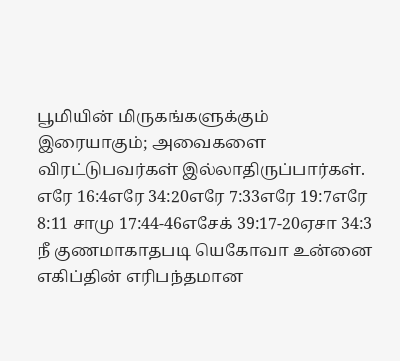பூமியின் மிருகங்களுக்கும் இரையாகும்; அவைகளை விரட்டுபவர்கள் இல்லாதிருப்பார்கள். எரே 16:4எரே 34:20எரே 7:33எரே 19:7எரே 8:11 சாமு 17:44-46எசேக் 39:17-20ஏசா 34:3 நீ குணமாகாதபடி யெகோவா உன்னை எகிப்தின் எரிபந்தமான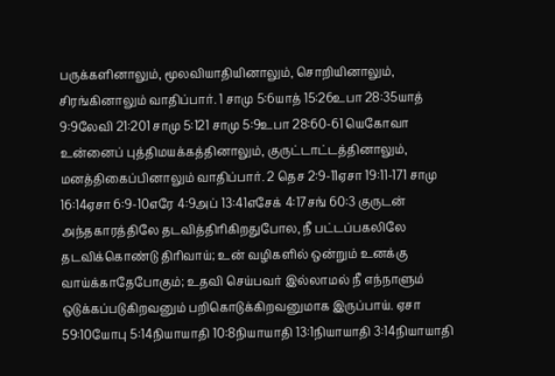பருக்களினாலும், மூலவியாதியினாலும், சொறியினாலும், சிரங்கினாலும் வாதிப்பார். 1 சாமு 5:6யாத் 15:26உபா 28:35யாத் 9:9லேவி 21:201 சாமு 5:121 சாமு 5:9உபா 28:60-61 யெகோவா உன்னைப் புத்திமயக்கத்தினாலும், குருட்டாட்டத்தினாலும், மனத்திகைப்பினாலும் வாதிப்பார். 2 தெச 2:9-11ஏசா 19:11-171 சாமு 16:14ஏசா 6:9-10எரே 4:9அப் 13:41எசேக் 4:17சங் 60:3 குருடன் அந்தகாரத்திலே தடவித்திரிகிறதுபோல, நீ பட்டப்பகலிலே தடவிக்கொண்டு திரிவாய்; உன் வழிகளில் ஒன்றும் உனக்கு வாய்க்காதேபோகும்; உதவி செய்பவர் இல்லாமல் நீ எந்நாளும் ஒடுக்கப்படுகிறவனும் பறிகொடுக்கிறவனுமாக இருப்பாய். ஏசா 59:10யோபு 5:14நியாயாதி 10:8நியாயாதி 13:1நியாயாதி 3:14நியாயாதி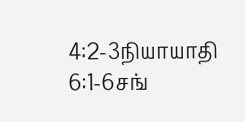4:2-3நியாயாதி 6:1-6சங்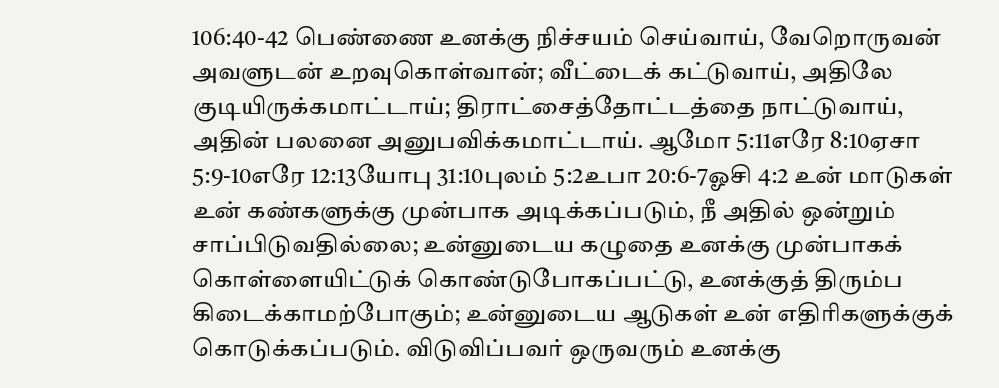106:40-42 பெண்ணை உனக்கு நிச்சயம் செய்வாய், வேறொருவன் அவளுடன் உறவுகொள்வான்; வீட்டைக் கட்டுவாய், அதிலே குடியிருக்கமாட்டாய்; திராட்சைத்தோட்டத்தை நாட்டுவாய், அதின் பலனை அனுபவிக்கமாட்டாய். ஆமோ 5:11எரே 8:10ஏசா 5:9-10எரே 12:13யோபு 31:10புலம் 5:2உபா 20:6-7ஓசி 4:2 உன் மாடுகள் உன் கண்களுக்கு முன்பாக அடிக்கப்படும், நீ அதில் ஒன்றும் சாப்பிடுவதில்லை; உன்னுடைய கழுதை உனக்கு முன்பாகக் கொள்ளையிட்டுக் கொண்டுபோகப்பட்டு, உனக்குத் திரும்ப கிடைக்காமற்போகும்; உன்னுடைய ஆடுகள் உன் எதிரிகளுக்குக் கொடுக்கப்படும். விடுவிப்பவர் ஒருவரும் உனக்கு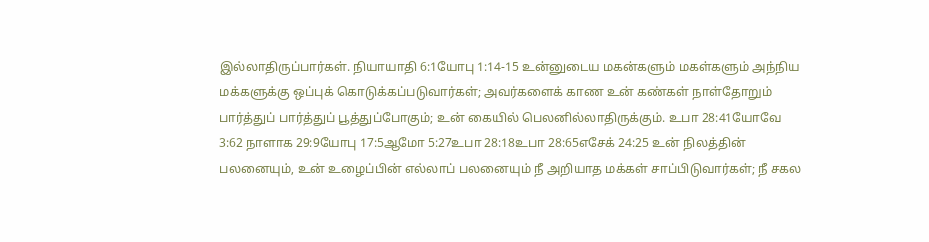இல்லாதிருப்பார்கள். நியாயாதி 6:1யோபு 1:14-15 உன்னுடைய மகன்களும் மகள்களும் அந்நிய மக்களுக்கு ஒப்புக் கொடுக்கப்படுவார்கள்; அவர்களைக் காண உன் கண்கள் நாள்தோறும் பார்த்துப் பார்த்துப் பூத்துப்போகும்; உன் கையில் பெலனில்லாதிருக்கும். உபா 28:41யோவே 3:62 நாளாக 29:9யோபு 17:5ஆமோ 5:27உபா 28:18உபா 28:65எசேக் 24:25 உன் நிலத்தின் பலனையும், உன் உழைப்பின் எல்லாப் பலனையும் நீ அறியாத மக்கள் சாப்பிடுவார்கள்; நீ சகல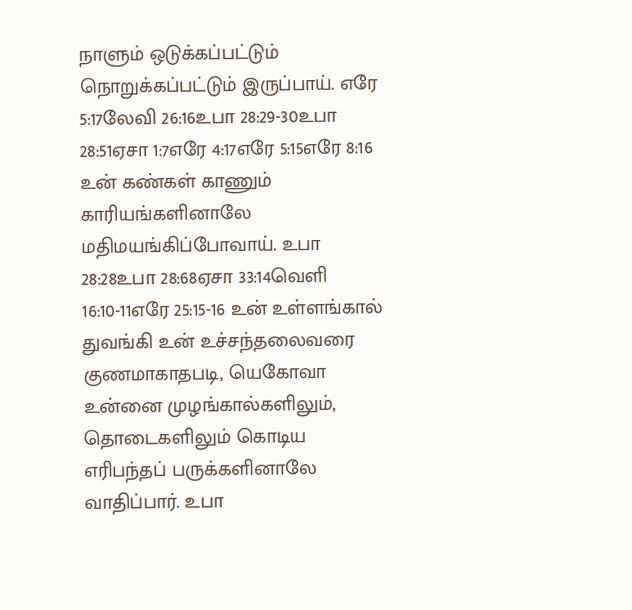நாளும் ஒடுக்கப்பட்டும் நொறுக்கப்பட்டும் இருப்பாய். எரே 5:17லேவி 26:16உபா 28:29-30உபா 28:51ஏசா 1:7எரே 4:17எரே 5:15எரே 8:16 உன் கண்கள் காணும் காரியங்களினாலே மதிமயங்கிப்போவாய். உபா 28:28உபா 28:68ஏசா 33:14வெளி 16:10-11எரே 25:15-16 உன் உள்ளங்கால் துவங்கி உன் உச்சந்தலைவரை குணமாகாதபடி, யெகோவா உன்னை முழங்கால்களிலும், தொடைகளிலும் கொடிய எரிபந்தப் பருக்களினாலே வாதிப்பார். உபா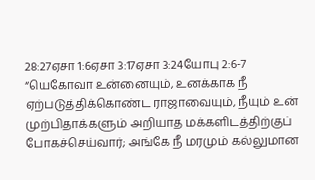28:27ஏசா 1:6ஏசா 3:17ஏசா 3:24யோபு 2:6-7 “யெகோவா உன்னையும், உனக்காக நீ ஏற்படுத்திக்கொண்ட ராஜாவையும், நீயும் உன் முற்பிதாக்களும் அறியாத மக்களிடத்திற்குப் போகச்செய்வார்; அங்கே நீ மரமும் கல்லுமான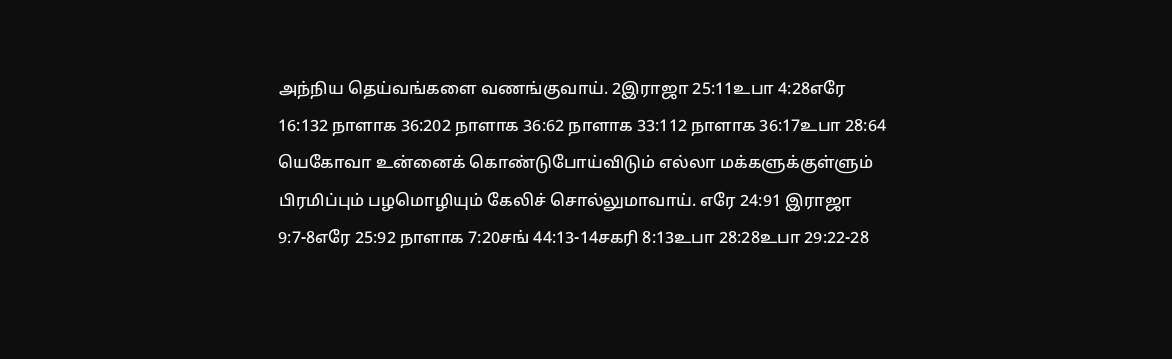அந்நிய தெய்வங்களை வணங்குவாய். 2இராஜா 25:11உபா 4:28எரே 16:132 நாளாக 36:202 நாளாக 36:62 நாளாக 33:112 நாளாக 36:17உபா 28:64 யெகோவா உன்னைக் கொண்டுபோய்விடும் எல்லா மக்களுக்குள்ளும் பிரமிப்பும் பழமொழியும் கேலிச் சொல்லுமாவாய். எரே 24:91 இராஜா 9:7-8எரே 25:92 நாளாக 7:20சங் 44:13-14சகரி 8:13உபா 28:28உபா 29:22-28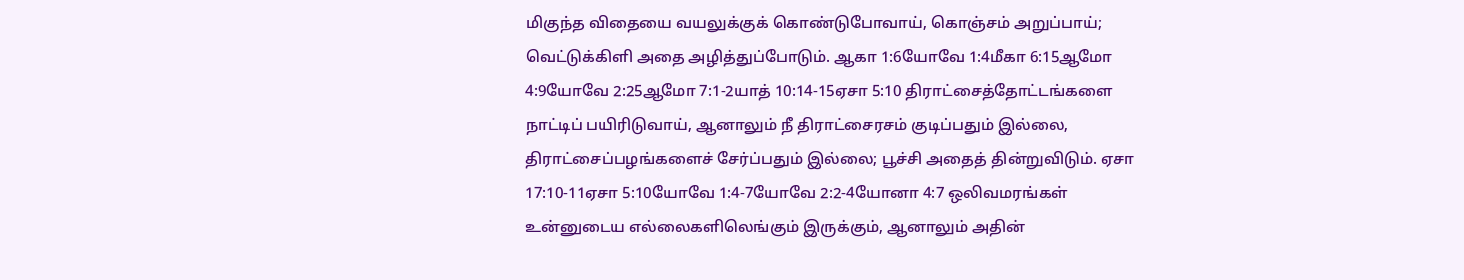மிகுந்த விதையை வயலுக்குக் கொண்டுபோவாய், கொஞ்சம் அறுப்பாய்; வெட்டுக்கிளி அதை அழித்துப்போடும். ஆகா 1:6யோவே 1:4மீகா 6:15ஆமோ 4:9யோவே 2:25ஆமோ 7:1-2யாத் 10:14-15ஏசா 5:10 திராட்சைத்தோட்டங்களை நாட்டிப் பயிரிடுவாய், ஆனாலும் நீ திராட்சைரசம் குடிப்பதும் இல்லை, திராட்சைப்பழங்களைச் சேர்ப்பதும் இல்லை; பூச்சி அதைத் தின்றுவிடும். ஏசா 17:10-11ஏசா 5:10யோவே 1:4-7யோவே 2:2-4யோனா 4:7 ஒலிவமரங்கள் உன்னுடைய எல்லைகளிலெங்கும் இருக்கும், ஆனாலும் அதின்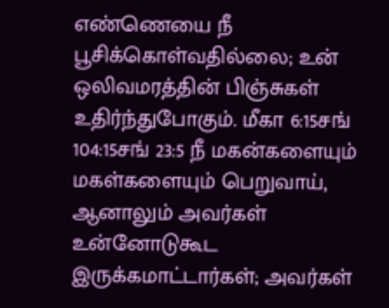எண்ணெயை நீ பூசிக்கொள்வதில்லை; உன் ஒலிவமரத்தின் பிஞ்சுகள் உதிர்ந்துபோகும். மீகா 6:15சங் 104:15சங் 23:5 நீ மகன்களையும் மகள்களையும் பெறுவாய், ஆனாலும் அவர்கள் உன்னோடுகூட இருக்கமாட்டார்கள்; அவர்கள்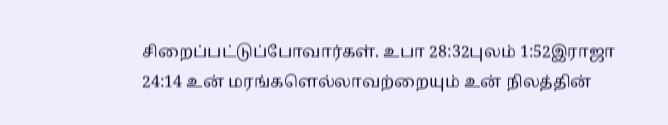சிறைப்பட்டுப்போவார்கள். உபா 28:32புலம் 1:52இராஜா 24:14 உன் மரங்களெல்லாவற்றையும் உன் நிலத்தின்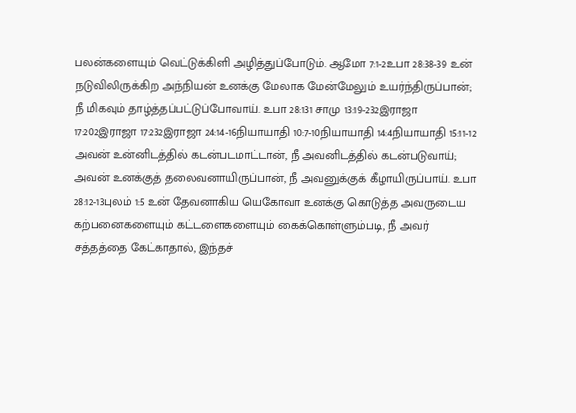பலன்களையும் வெட்டுக்கிளி அழித்துப்போடும். ஆமோ 7:1-2உபா 28:38-39 உன் நடுவிலிருக்கிற அந்நியன் உனக்கு மேலாக மேன்மேலும் உயர்ந்திருப்பான்; நீ மிகவும் தாழ்த்தப்பட்டுப்போவாய். உபா 28:131 சாமு 13:19-232இராஜா 17:202இராஜா 17:232இராஜா 24:14-16நியாயாதி 10:7-10நியாயாதி 14:4நியாயாதி 15:11-12 அவன் உன்னிடத்தில் கடன்படமாட்டான், நீ அவனிடத்தில் கடன்படுவாய்; அவன் உனக்குத் தலைவனாயிருப்பான், நீ அவனுக்குக் கீழாயிருப்பாய். உபா 28:12-13புலம் 1:5 உன் தேவனாகிய யெகோவா உனக்கு கொடுத்த அவருடைய கற்பனைகளையும் கட்டளைகளையும் கைக்கொள்ளும்படி, நீ அவர் சத்தத்தை கேட்காதால், இந்தச்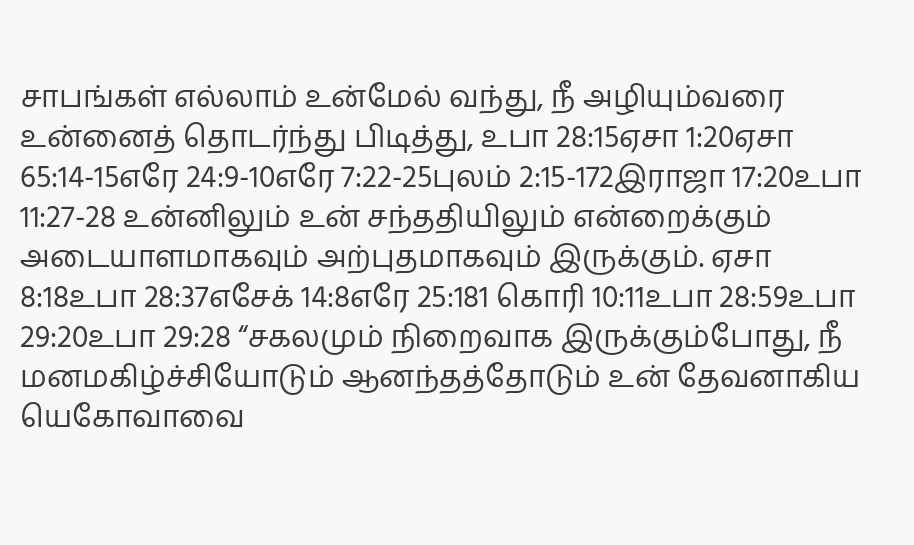சாபங்கள் எல்லாம் உன்மேல் வந்து, நீ அழியும்வரை உன்னைத் தொடர்ந்து பிடித்து, உபா 28:15ஏசா 1:20ஏசா 65:14-15எரே 24:9-10எரே 7:22-25புலம் 2:15-172இராஜா 17:20உபா 11:27-28 உன்னிலும் உன் சந்ததியிலும் என்றைக்கும் அடையாளமாகவும் அற்புதமாகவும் இருக்கும். ஏசா 8:18உபா 28:37எசேக் 14:8எரே 25:181 கொரி 10:11உபா 28:59உபா 29:20உபா 29:28 “சகலமும் நிறைவாக இருக்கும்போது, நீ மனமகிழ்ச்சியோடும் ஆனந்தத்தோடும் உன் தேவனாகிய யெகோவாவை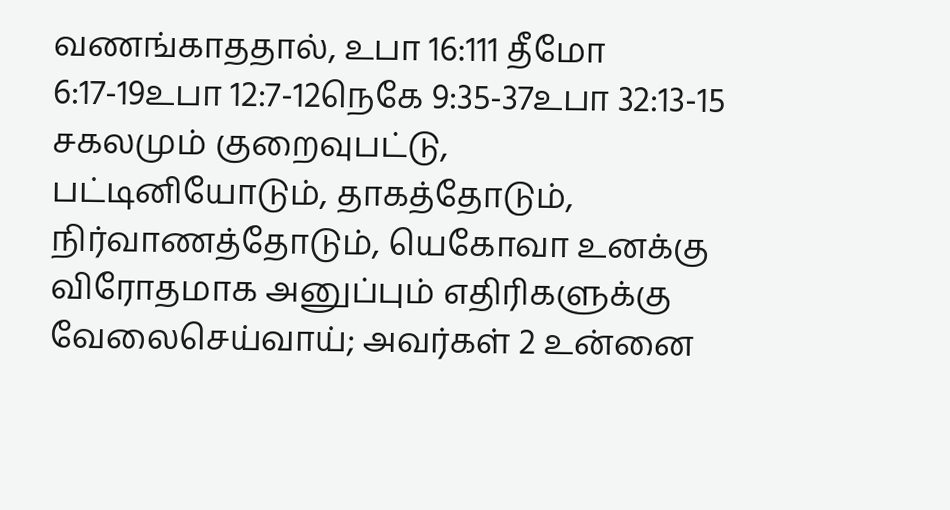வணங்காததால், உபா 16:111 தீமோ 6:17-19உபா 12:7-12நெகே 9:35-37உபா 32:13-15 சகலமும் குறைவுபட்டு, பட்டினியோடும், தாகத்தோடும், நிர்வாணத்தோடும், யெகோவா உனக்கு விரோதமாக அனுப்பும் எதிரிகளுக்கு வேலைசெய்வாய்; அவர்கள் 2 உன்னை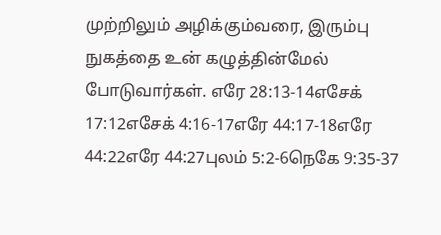முற்றிலும் அழிக்கும்வரை, இரும்பு நுகத்தை உன் கழுத்தின்மேல் போடுவார்கள். எரே 28:13-14எசேக் 17:12எசேக் 4:16-17எரே 44:17-18எரே 44:22எரே 44:27புலம் 5:2-6நெகே 9:35-37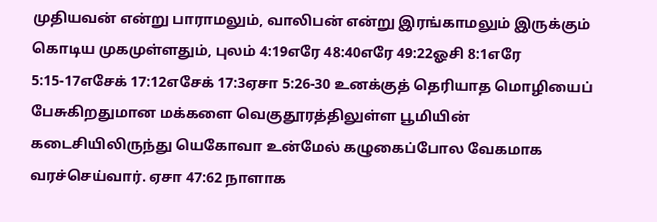முதியவன் என்று பாராமலும், வாலிபன் என்று இரங்காமலும் இருக்கும் கொடிய முகமுள்ளதும், புலம் 4:19எரே 48:40எரே 49:22ஓசி 8:1எரே 5:15-17எசேக் 17:12எசேக் 17:3ஏசா 5:26-30 உனக்குத் தெரியாத மொழியைப் பேசுகிறதுமான மக்களை வெகுதூரத்திலுள்ள பூமியின் கடைசியிலிருந்து யெகோவா உன்மேல் கழுகைப்போல வேகமாக வரச்செய்வார். ஏசா 47:62 நாளாக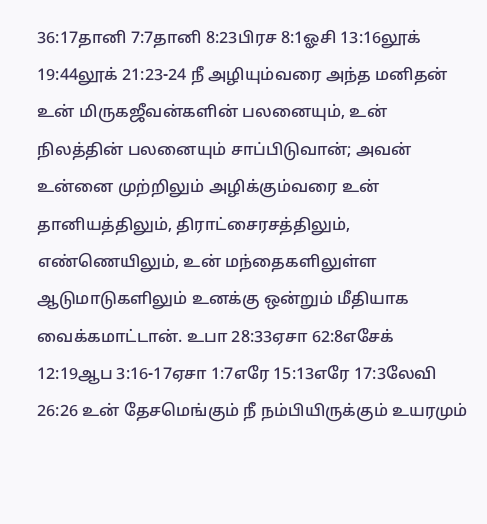36:17தானி 7:7தானி 8:23பிரச 8:1ஓசி 13:16லூக் 19:44லூக் 21:23-24 நீ அழியும்வரை அந்த மனிதன் உன் மிருகஜீவன்களின் பலனையும், உன் நிலத்தின் பலனையும் சாப்பிடுவான்; அவன் உன்னை முற்றிலும் அழிக்கும்வரை உன் தானியத்திலும், திராட்சைரசத்திலும், எண்ணெயிலும், உன் மந்தைகளிலுள்ள ஆடுமாடுகளிலும் உனக்கு ஒன்றும் மீதியாக வைக்கமாட்டான். உபா 28:33ஏசா 62:8எசேக் 12:19ஆப 3:16-17ஏசா 1:7எரே 15:13எரே 17:3லேவி 26:26 உன் தேசமெங்கும் நீ நம்பியிருக்கும் உயரமும்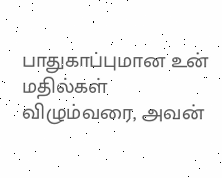பாதுகாப்புமான உன் மதில்கள் விழும்வரை, அவன்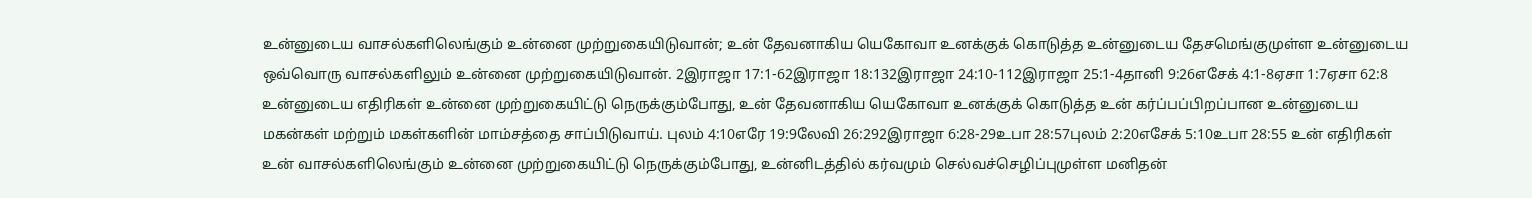உன்னுடைய வாசல்களிலெங்கும் உன்னை முற்றுகையிடுவான்; உன் தேவனாகிய யெகோவா உனக்குக் கொடுத்த உன்னுடைய தேசமெங்குமுள்ள உன்னுடைய ஒவ்வொரு வாசல்களிலும் உன்னை முற்றுகையிடுவான். 2இராஜா 17:1-62இராஜா 18:132இராஜா 24:10-112இராஜா 25:1-4தானி 9:26எசேக் 4:1-8ஏசா 1:7ஏசா 62:8 உன்னுடைய எதிரிகள் உன்னை முற்றுகையிட்டு நெருக்கும்போது, உன் தேவனாகிய யெகோவா உனக்குக் கொடுத்த உன் கர்ப்பப்பிறப்பான உன்னுடைய மகன்கள் மற்றும் மகள்களின் மாம்சத்தை சாப்பிடுவாய். புலம் 4:10எரே 19:9லேவி 26:292இராஜா 6:28-29உபா 28:57புலம் 2:20எசேக் 5:10உபா 28:55 உன் எதிரிகள் உன் வாசல்களிலெங்கும் உன்னை முற்றுகையிட்டு நெருக்கும்போது, உன்னிடத்தில் கர்வமும் செல்வச்செழிப்புமுள்ள மனிதன்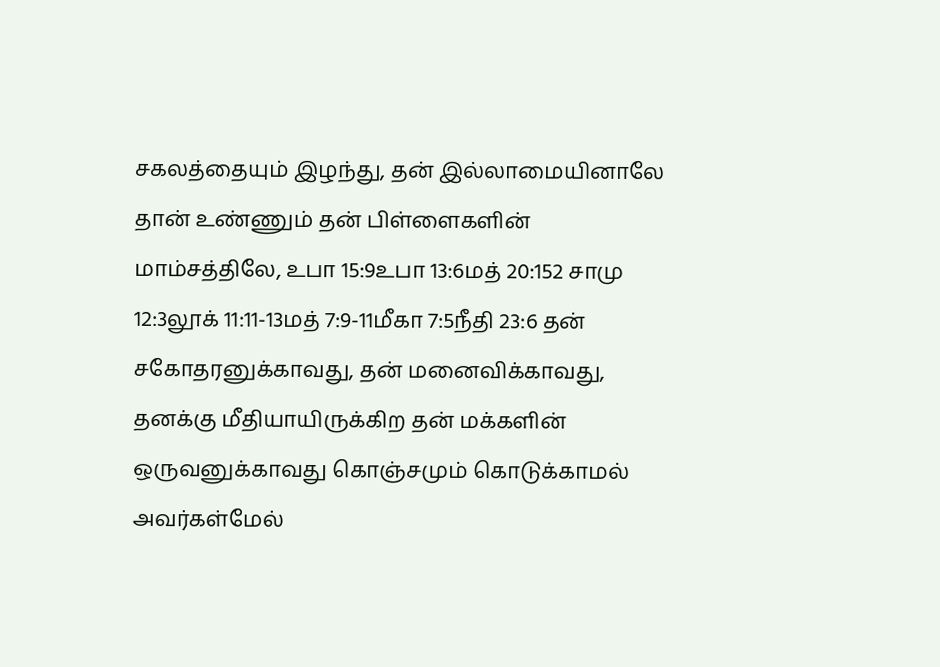சகலத்தையும் இழந்து, தன் இல்லாமையினாலே தான் உண்ணும் தன் பிள்ளைகளின் மாம்சத்திலே, உபா 15:9உபா 13:6மத் 20:152 சாமு 12:3லூக் 11:11-13மத் 7:9-11மீகா 7:5நீதி 23:6 தன் சகோதரனுக்காவது, தன் மனைவிக்காவது, தனக்கு மீதியாயிருக்கிற தன் மக்களின் ஒருவனுக்காவது கொஞ்சமும் கொடுக்காமல் அவர்கள்மேல்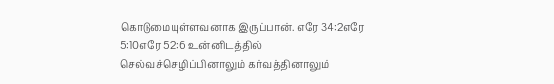கொடுமையுள்ளவனாக இருப்பான். எரே 34:2எரே 5:10எரே 52:6 உன்னிடத்தில் செல்வச்செழிப்பினாலும் கர்வத்தினாலும்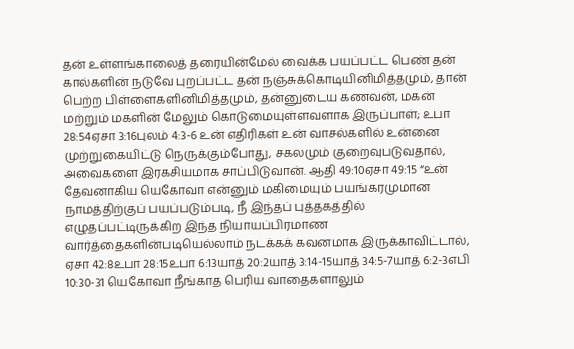தன் உள்ளங்காலைத் தரையின்மேல் வைக்க பயப்பட்ட பெண் தன் கால்களின் நடுவே புறப்பட்ட தன் நஞ்சுக்கொடியினிமித்தமும், தான் பெற்ற பிள்ளைகளினிமித்தமும், தன்னுடைய கணவன், மகன் மற்றும் மகளின் மேலும் கொடுமையுள்ளவளாக இருப்பாள்; உபா 28:54ஏசா 3:16புலம் 4:3-6 உன் எதிரிகள் உன் வாசல்களில் உன்னை முற்றுகையிட்டு நெருக்கும்போது, சகலமும் குறைவுபடுவதால், அவைகளை இரகசியமாக சாப்பிடுவான். ஆதி 49:10ஏசா 49:15 “உன் தேவனாகிய யெகோவா என்னும் மகிமையும் பயங்கரமுமான நாமத்திற்குப் பயப்படும்படி, நீ இந்தப் புத்தகத்தில் எழுதப்பட்டிருக்கிற இந்த நியாயப்பிரமாண வார்த்தைகளின்படியெல்லாம் நடக்கக் கவனமாக இருக்காவிட்டால், ஏசா 42:8உபா 28:15உபா 6:13யாத் 20:2யாத் 3:14-15யாத் 34:5-7யாத் 6:2-3எபி 10:30-31 யெகோவா நீங்காத பெரிய வாதைகளாலும்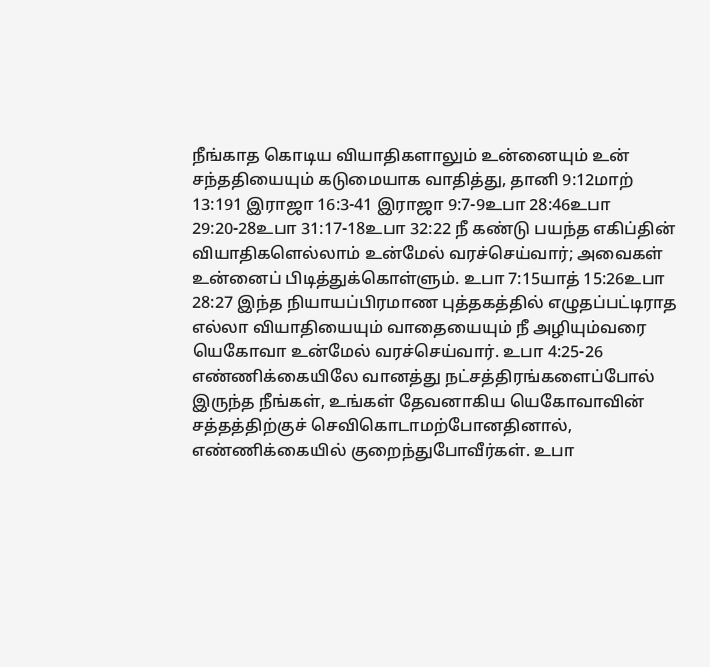நீங்காத கொடிய வியாதிகளாலும் உன்னையும் உன் சந்ததியையும் கடுமையாக வாதித்து, தானி 9:12மாற் 13:191 இராஜா 16:3-41 இராஜா 9:7-9உபா 28:46உபா 29:20-28உபா 31:17-18உபா 32:22 நீ கண்டு பயந்த எகிப்தின் வியாதிகளெல்லாம் உன்மேல் வரச்செய்வார்; அவைகள் உன்னைப் பிடித்துக்கொள்ளும். உபா 7:15யாத் 15:26உபா 28:27 இந்த நியாயப்பிரமாண புத்தகத்தில் எழுதப்பட்டிராத எல்லா வியாதியையும் வாதையையும் நீ அழியும்வரை யெகோவா உன்மேல் வரச்செய்வார். உபா 4:25-26 எண்ணிக்கையிலே வானத்து நட்சத்திரங்களைப்போல் இருந்த நீங்கள், உங்கள் தேவனாகிய யெகோவாவின் சத்தத்திற்குச் செவிகொடாமற்போனதினால், எண்ணிக்கையில் குறைந்துபோவீர்கள். உபா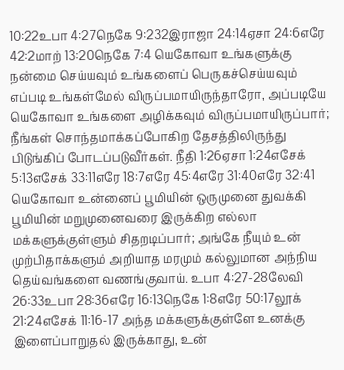10:22உபா 4:27நெகே 9:232இராஜா 24:14ஏசா 24:6எரே 42:2மாற் 13:20நெகே 7:4 யெகோவா உங்களுக்கு நன்மை செய்யவும் உங்களைப் பெருகச்செய்யவும் எப்படி உங்கள்மேல் விருப்பமாயிருந்தாரோ, அப்படியே யெகோவா உங்களை அழிக்கவும் விருப்பமாயிருப்பார்; நீங்கள் சொந்தமாக்கப்போகிற தேசத்திலிருந்து பிடுங்கிப் போடப்படுவீர்கள். நீதி 1:26ஏசா 1:24எசேக் 5:13எசேக் 33:11எரே 18:7எரே 45:4எரே 31:40எரே 32:41 யெகோவா உன்னைப் பூமியின் ஒருமுனை துவக்கி பூமியின் மறுமுனைவரை இருக்கிற எல்லா மக்களுக்குள்ளும் சிதறடிப்பார்; அங்கே நீயும் உன் முற்பிதாக்களும் அறியாத மரமும் கல்லுமான அந்நிய தெய்வங்களை வணங்குவாய். உபா 4:27-28லேவி 26:33உபா 28:36எரே 16:13நெகே 1:8எரே 50:17லூக் 21:24எசேக் 11:16-17 அந்த மக்களுக்குள்ளே உனக்கு இளைப்பாறுதல் இருக்காது, உன்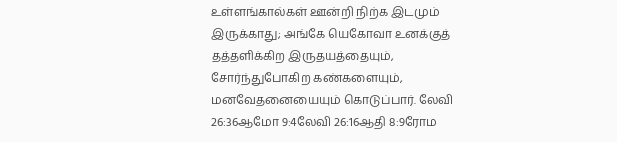உள்ளங்கால்கள் ஊன்றி நிற்க இடமும் இருக்காது; அங்கே யெகோவா உனக்குத் தத்தளிக்கிற இருதயத்தையும், சோர்ந்துபோகிற கண்களையும், மனவேதனையையும் கொடுப்பார். லேவி 26:36ஆமோ 9:4லேவி 26:16ஆதி 8:9ரோம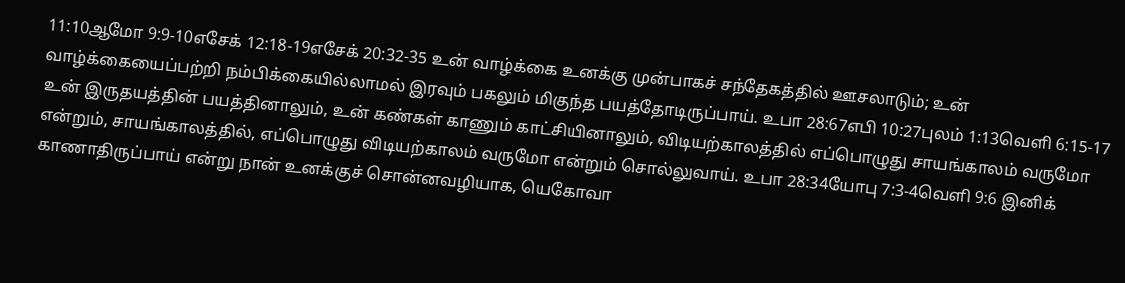11:10ஆமோ 9:9-10எசேக் 12:18-19எசேக் 20:32-35 உன் வாழ்க்கை உனக்கு முன்பாகச் சந்தேகத்தில் ஊசலாடும்; உன் வாழ்க்கையைப்பற்றி நம்பிக்கையில்லாமல் இரவும் பகலும் மிகுந்த பயத்தோடிருப்பாய். உபா 28:67எபி 10:27புலம் 1:13வெளி 6:15-17 உன் இருதயத்தின் பயத்தினாலும், உன் கண்கள் காணும் காட்சியினாலும், விடியற்காலத்தில் எப்பொழுது சாயங்காலம் வருமோ என்றும், சாயங்காலத்தில், எப்பொழுது விடியற்காலம் வருமோ என்றும் சொல்லுவாய். உபா 28:34யோபு 7:3-4வெளி 9:6 இனிக் காணாதிருப்பாய் என்று நான் உனக்குச் சொன்னவழியாக, யெகோவா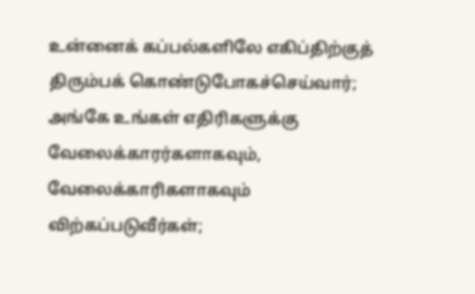உன்னைக் கப்பல்களிலே எகிப்திற்குத் திரும்பக் கொண்டுபோகச்செய்வார்; அங்கே உங்கள் எதிரிகளுக்கு வேலைக்காரர்களாகவும், வேலைக்காரிகளாகவும் விற்கப்படுவீர்கள்;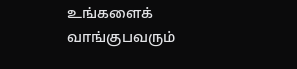உங்களைக் வாங்குபவரும்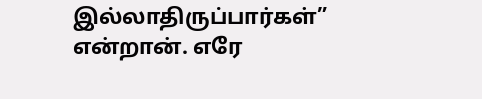இல்லாதிருப்பார்கள்” என்றான். எரே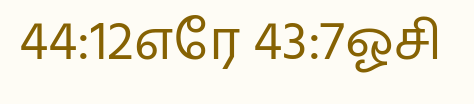44:12எரே 43:7ஓசி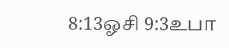8:13ஓசி 9:3உபா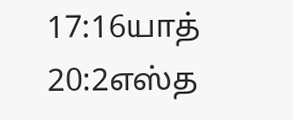17:16யாத் 20:2எஸ்த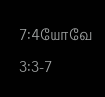7:4யோவே 3:3-7